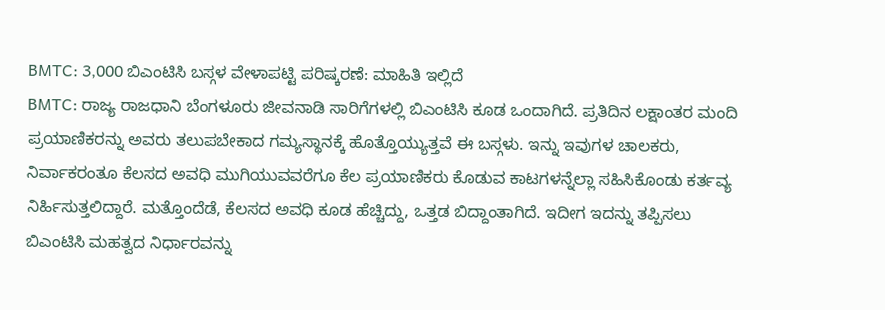BMTC: 3,000 ಬಿಎಂಟಿಸಿ ಬಸ್ಗಳ ವೇಳಾಪಟ್ಟಿ ಪರಿಷ್ಕರಣೆ: ಮಾಹಿತಿ ಇಲ್ಲಿದೆ
BMTC: ರಾಜ್ಯ ರಾಜಧಾನಿ ಬೆಂಗಳೂರು ಜೀವನಾಡಿ ಸಾರಿಗೆಗಳಲ್ಲಿ ಬಿಎಂಟಿಸಿ ಕೂಡ ಒಂದಾಗಿದೆ. ಪ್ರತಿದಿನ ಲಕ್ಷಾಂತರ ಮಂದಿ ಪ್ರಯಾಣಿಕರನ್ನು ಅವರು ತಲುಪಬೇಕಾದ ಗಮ್ಯಸ್ಥಾನಕ್ಕೆ ಹೊತ್ತೊಯ್ಯುತ್ತವೆ ಈ ಬಸ್ಗಳು. ಇನ್ನು ಇವುಗಳ ಚಾಲಕರು, ನಿರ್ವಾಕರಂತೂ ಕೆಲಸದ ಅವಧಿ ಮುಗಿಯುವವರೆಗೂ ಕೆಲ ಪ್ರಯಾಣಿಕರು ಕೊಡುವ ಕಾಟಗಳನ್ನೆಲ್ಲಾ ಸಹಿಸಿಕೊಂಡು ಕರ್ತವ್ಯ ನಿರ್ಹಿಸುತ್ತಲಿದ್ದಾರೆ. ಮತ್ತೊಂದೆಡೆ, ಕೆಲಸದ ಅವಧಿ ಕೂಡ ಹೆಚ್ಚಿದ್ದು, ಒತ್ತಡ ಬಿದ್ದಾಂತಾಗಿದೆ. ಇದೀಗ ಇದನ್ನು ತಪ್ಪಿಸಲು ಬಿಎಂಟಿಸಿ ಮಹತ್ವದ ನಿರ್ಧಾರವನ್ನು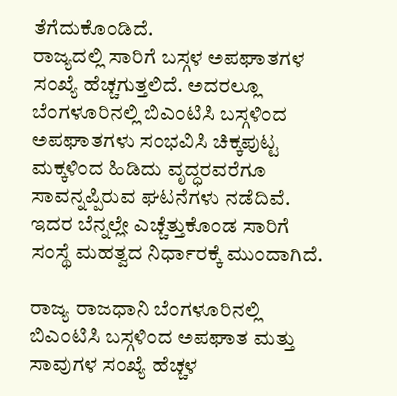ತೆಗೆದುಕೊಂಡಿದೆ.
ರಾಜ್ಯದಲ್ಲಿ ಸಾರಿಗೆ ಬಸ್ಗಳ ಅಪಘಾತಗಳ ಸಂಖ್ಯೆ ಹೆಚ್ಚಗುತ್ತಲಿದೆ. ಅದರಲ್ಲೂ ಬೆಂಗಳೂರಿನಲ್ಲಿ ಬಿಎಂಟಿಸಿ ಬಸ್ಗಳಿಂದ ಅಪಘಾತಗಳು ಸಂಭವಿಸಿ ಚಿಕ್ಕಪುಟ್ಟ ಮಕ್ಕಳಿಂದ ಹಿಡಿದು ವೃದ್ಧರವರೆಗೂ ಸಾವನ್ನಪ್ಪಿರುವ ಘಟನೆಗಳು ನಡೆದಿವೆ. ಇದರ ಬೆನ್ನಲ್ಲೇ ಎಚ್ಚೆತ್ತುಕೊಂಡ ಸಾರಿಗೆ ಸಂಸ್ಥೆ ಮಹತ್ವದ ನಿರ್ಧಾರಕ್ಕೆ ಮುಂದಾಗಿದೆ.

ರಾಜ್ಯ ರಾಜಧಾನಿ ಬೆಂಗಳೂರಿನಲ್ಲಿ ಬಿಎಂಟಿಸಿ ಬಸ್ಗಳಿಂದ ಅಪಘಾತ ಮತ್ತು ಸಾವುಗಳ ಸಂಖ್ಯೆ ಹೆಚ್ಚಳ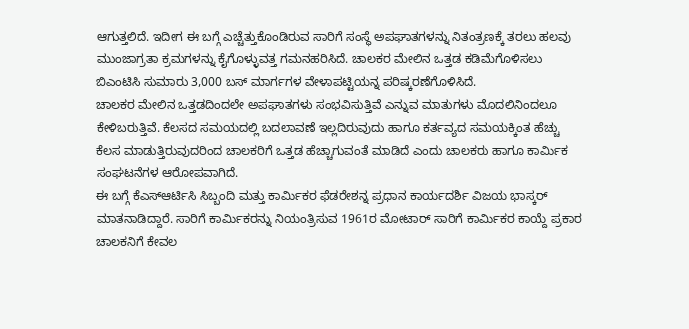ಆಗುತ್ತಲಿದೆ. ಇದೀಗ ಈ ಬಗ್ಗೆ ಎಚ್ಚೆತ್ತುಕೊಂಡಿರುವ ಸಾರಿಗೆ ಸಂಸ್ಥೆ ಅಪಘಾತಗಳನ್ನು ನಿತಂತ್ರಣಕ್ಕೆ ತರಲು ಹಲವು ಮುಂಜಾಗ್ರತಾ ಕ್ರಮಗಳನ್ನು ಕೈಗೊಳ್ಳುವತ್ತ ಗಮನಹರಿಸಿದೆ. ಚಾಲಕರ ಮೇಲಿನ ಒತ್ತಡ ಕಡಿಮೆಗೊಳಿಸಲು ಬಿಎಂಟಿಸಿ ಸುಮಾರು 3,000 ಬಸ್ ಮಾರ್ಗಗಳ ವೇಳಾಪಟ್ಟಿಯನ್ನ ಪರಿಷ್ಕರಣೆಗೊಳಿಸಿದೆ.
ಚಾಲಕರ ಮೇಲಿನ ಒತ್ತಡದಿಂದಲೇ ಅಪಘಾತಗಳು ಸಂಭವಿಸುತ್ತಿವೆ ಎನ್ನುವ ಮಾತುಗಳು ಮೊದಲಿನಿಂದಲೂ ಕೇಳಿಬರುತ್ತಿವೆ. ಕೆಲಸದ ಸಮಯದಲ್ಲಿ ಬದಲಾವಣೆ ಇಲ್ಲದಿರುವುದು ಹಾಗೂ ಕರ್ತವ್ಯದ ಸಮಯಕ್ಕಿಂತ ಹೆಚ್ಚು ಕೆಲಸ ಮಾಡುತ್ತಿರುವುದರಿಂದ ಚಾಲಕರಿಗೆ ಒತ್ತಡ ಹೆಚ್ಚಾಗುವಂತೆ ಮಾಡಿದೆ ಎಂದು ಚಾಲಕರು ಹಾಗೂ ಕಾರ್ಮಿಕ ಸಂಘಟನೆಗಳ ಆರೋಪವಾಗಿದೆ.
ಈ ಬಗ್ಗೆ ಕೆಎಸ್ಆರ್ಟಿಸಿ ಸಿಬ್ಬಂದಿ ಮತ್ತು ಕಾರ್ಮಿಕರ ಫೆಡರೇಶನ್ನ ಪ್ರಧಾನ ಕಾರ್ಯದರ್ಶಿ ವಿಜಯ ಭಾಸ್ಕರ್ ಮಾತನಾಡಿದ್ದಾರೆ. ಸಾರಿಗೆ ಕಾರ್ಮಿಕರನ್ನು ನಿಯಂತ್ರಿಸುವ 1961ರ ಮೋಟಾರ್ ಸಾರಿಗೆ ಕಾರ್ಮಿಕರ ಕಾಯ್ದೆ ಪ್ರಕಾರ ಚಾಲಕನಿಗೆ ಕೇವಲ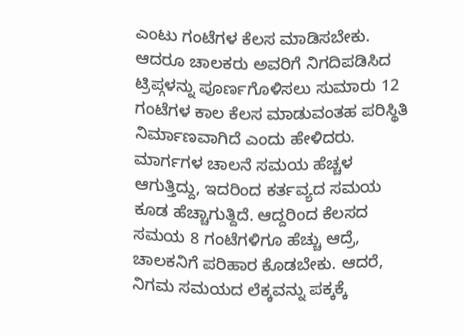ಎಂಟು ಗಂಟೆಗಳ ಕೆಲಸ ಮಾಡಿಸಬೇಕು. ಆದರೂ ಚಾಲಕರು ಅವರಿಗೆ ನಿಗದಿಪಡಿಸಿದ ಟ್ರಿಪ್ಗಳನ್ನು ಪೂರ್ಣಗೊಳಿಸಲು ಸುಮಾರು 12 ಗಂಟೆಗಳ ಕಾಲ ಕೆಲಸ ಮಾಡುವಂತಹ ಪರಿಸ್ಥಿತಿ ನಿರ್ಮಾಣವಾಗಿದೆ ಎಂದು ಹೇಳಿದರು.
ಮಾರ್ಗಗಳ ಚಾಲನೆ ಸಮಯ ಹೆಚ್ಚಳ ಆಗುತ್ತಿದ್ದು, ಇದರಿಂದ ಕರ್ತವ್ಯದ ಸಮಯ ಕೂಡ ಹೆಚ್ಚಾಗುತ್ದಿದೆ. ಆದ್ದರಿಂದ ಕೆಲಸದ ಸಮಯ 8 ಗಂಟೆಗಳಿಗೂ ಹೆಚ್ಚು ಆದ್ರೆ, ಚಾಲಕನಿಗೆ ಪರಿಹಾರ ಕೊಡಬೇಕು. ಆದರೆ, ನಿಗಮ ಸಮಯದ ಲೆಕ್ಕವನ್ನು ಪಕ್ಕಕ್ಕೆ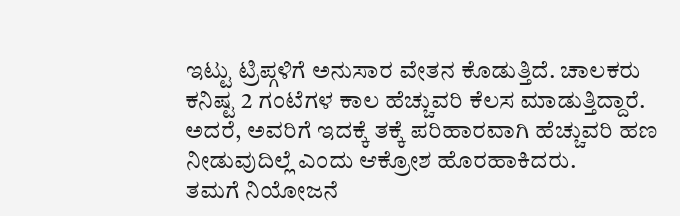ಇಟ್ಟು ಟ್ರಿಪ್ಗಳಿಗೆ ಅನುಸಾರ ವೇತನ ಕೊಡುತ್ತಿದೆ. ಚಾಲಕರು ಕನಿಷ್ಟ 2 ಗಂಟೆಗಳ ಕಾಲ ಹೆಚ್ಚುವರಿ ಕೆಲಸ ಮಾಡುತ್ತಿದ್ದಾರೆ. ಅದರೆ, ಅವರಿಗೆ ಇದಕ್ಕೆ ತಕ್ಕೆ ಪರಿಹಾರವಾಗಿ ಹೆಚ್ಚುವರಿ ಹಣ ನೀಡುವುದಿಲ್ಲೆ ಎಂದು ಆಕ್ರೋಶ ಹೊರಹಾಕಿದರು.
ತಮಗೆ ನಿಯೋಜನೆ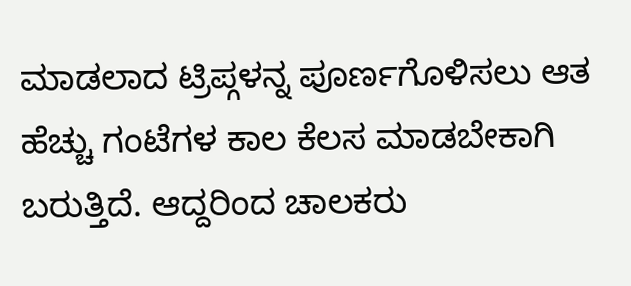ಮಾಡಲಾದ ಟ್ರಿಪ್ಗಳನ್ನ ಪೂರ್ಣಗೊಳಿಸಲು ಆತ ಹೆಚ್ಚು ಗಂಟೆಗಳ ಕಾಲ ಕೆಲಸ ಮಾಡಬೇಕಾಗಿ ಬರುತ್ತಿದೆ. ಆದ್ದರಿಂದ ಚಾಲಕರು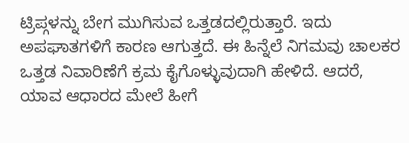ಟ್ರಿಪ್ಗಳನ್ನು ಬೇಗ ಮುಗಿಸುವ ಒತ್ತಡದಲ್ಲಿರುತ್ತಾರೆ. ಇದು ಅಪಘಾತಗಳಿಗೆ ಕಾರಣ ಆಗುತ್ತದೆ. ಈ ಹಿನ್ನೆಲೆ ನಿಗಮವು ಚಾಲಕರ ಒತ್ತಡ ನಿವಾರಿಣೆಗೆ ಕ್ರಮ ಕೈಗೊಳ್ಳುವುದಾಗಿ ಹೇಳಿದೆ. ಆದರೆ, ಯಾವ ಆಧಾರದ ಮೇಲೆ ಹೀಗೆ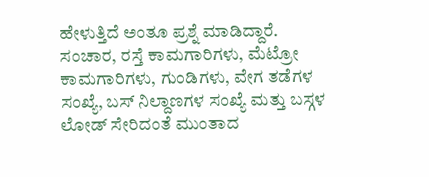ಹೇಳುತ್ತಿದೆ ಅಂತೂ ಪ್ರಶ್ನೆ ಮಾಡಿದ್ದಾರೆ.
ಸಂಚಾರ, ರಸ್ತೆ ಕಾಮಗಾರಿಗಳು, ಮೆಟ್ರೋ ಕಾಮಗಾರಿಗಳು, ಗುಂಡಿಗಳು, ವೇಗ ತಡೆಗಳ ಸಂಖ್ಯೆ, ಬಸ್ ನಿಲ್ದಾಣಗಳ ಸಂಖ್ಯೆ ಮತ್ತು ಬಸ್ಗಳ ಲೋಡ್ ಸೇರಿದಂತೆ ಮುಂತಾದ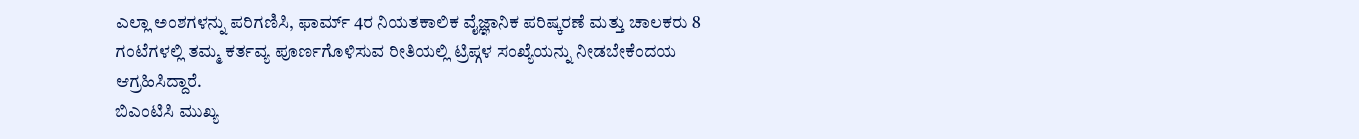ಎಲ್ಲಾ ಅಂಶಗಳನ್ನು ಪರಿಗಣಿಸಿ, ಫಾರ್ಮ್ 4ರ ನಿಯತಕಾಲಿಕ ವೈಜ್ಞಾನಿಕ ಪರಿಷ್ಕರಣೆ ಮತ್ತು ಚಾಲಕರು 8 ಗಂಟೆಗಳಲ್ಲಿ ತಮ್ಮ ಕರ್ತವ್ಯ ಪೂರ್ಣಗೊಳಿಸುವ ರೀತಿಯಲ್ಲಿ ಟ್ರಿಪ್ಗಳ ಸಂಖ್ಯೆಯನ್ನು ನೀಡಬೇಕೆಂದಯ ಆಗ್ರಹಿಸಿದ್ದಾರೆ.
ಬಿಎಂಟಿಸಿ ಮುಖ್ಯ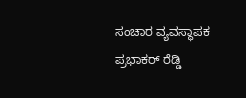ಸಂಚಾರ ವ್ಯವಸ್ಥಾಪಕ ಪ್ರಭಾಕರ್ ರೆಡ್ಡಿ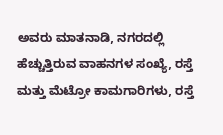ಅವರು ಮಾತನಾಡಿ, ನಗರದಲ್ಲಿ ಹೆಚ್ಚುತ್ತಿರುವ ವಾಹನಗಳ ಸಂಖ್ಯೆ, ರಸ್ತೆ ಮತ್ತು ಮೆಟ್ರೋ ಕಾಮಗಾರಿಗಳು, ರಸ್ತೆ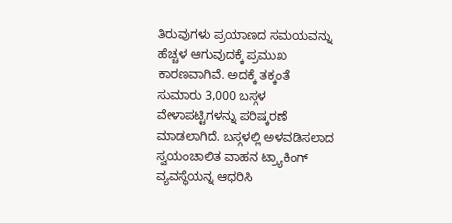ತಿರುವುಗಳು ಪ್ರಯಾಣದ ಸಮಯವನ್ನು ಹೆಚ್ಚಳ ಆಗುವುದಕ್ಕೆ ಪ್ರಮುಖ ಕಾರಣವಾಗಿವೆ. ಅದಕ್ಕೆ ತಕ್ಕಂತೆ ಸುಮಾರು 3,000 ಬಸ್ಗಳ ವೇಳಾಪಟ್ಟಿಗಳನ್ನು ಪರಿಷ್ಕರಣೆ ಮಾಡಲಾಗಿದೆ. ಬಸ್ಗಳಲ್ಲಿ ಅಳವಡಿಸಲಾದ ಸ್ವಯಂಚಾಲಿತ ವಾಹನ ಟ್ರ್ಯಾಕಿಂಗ್ ವ್ಯವಸ್ಥೆಯನ್ನ ಆಧರಿಸಿ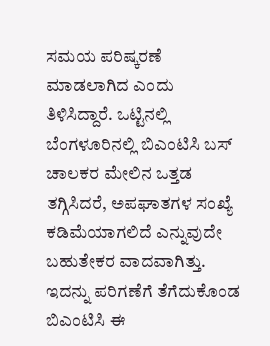ಸಮಯ ಪರಿಷ್ಕರಣೆ ಮಾಡಲಾಗಿದ ಎಂದು ತಿಳಿಸಿದ್ದಾರೆ. ಒಟ್ಟಿನಲ್ಲಿ ಬೆಂಗಳೂರಿನಲ್ಲಿ ಬಿಎಂಟಿಸಿ ಬಸ್ ಚಾಲಕರ ಮೇಲಿನ ಒತ್ತಡ ತಗ್ಗಿಸಿದರೆ, ಅಪಘಾತಗಳ ಸಂಖ್ಯೆ ಕಡಿಮೆಯಾಗಲಿದೆ ಎನ್ನುವುದೇ ಬಹುತೇಕರ ವಾದವಾಗಿತ್ತು. ಇದನ್ನು ಪರಿಗಣೆಗೆ ತೆಗೆದುಕೊಂಡ ಬಿಎಂಟಿಸಿ ಈ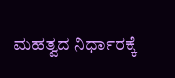ಮಹತ್ವದ ನಿರ್ಧಾರಕ್ಕೆ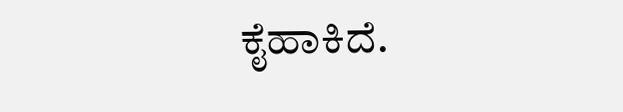ಕೈಹಾಕಿದೆ.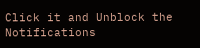Click it and Unblock the Notifications